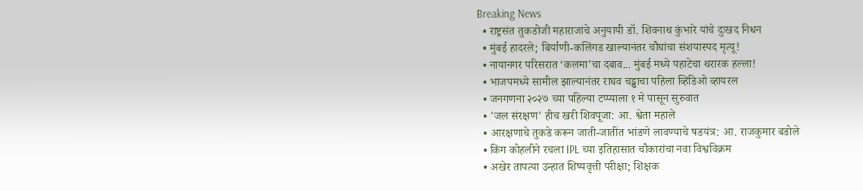Breaking News
  • राष्ट्रसंत तुकडोजी महाराजांचे अनुयायी डॉ. शिवनाथ कुंभारे यांचे दुःखद निधन
  • मुंबई हादरले; बिर्याणी-कलिंगड खाल्यानंतर चौघांचा संशयास्पद मृत्यू!
  • नायानगर परिसरात ‘कलमा’चा दबाव... मुंबई मध्ये पहाटेचा थरारक हल्ला!
  • भाजपमध्ये सामील झाल्यानंतर राघव चड्ढाचा पहिला व्हिडिओ व्हायरल
  • जनगणना २०२७ च्या पहिल्या टप्प्याला १ मे पासून सुरुवात
  • 'जल संरक्षण' हीच खरी शिवपूजा: आ. श्वेता महाले
  • आरक्षणाचे तुकडे करून जाती-जातींत भांडणे लावण्याचे षडयंत्र: आ. राजकुमार बडोले
  • किंग कोहलीने रचला IPL च्या इतिहासात चौकारांचा नवा विश्वविक्रम
  • अखेर तापत्या उन्हात शिष्यवृत्ती परीक्षा; शिक्षक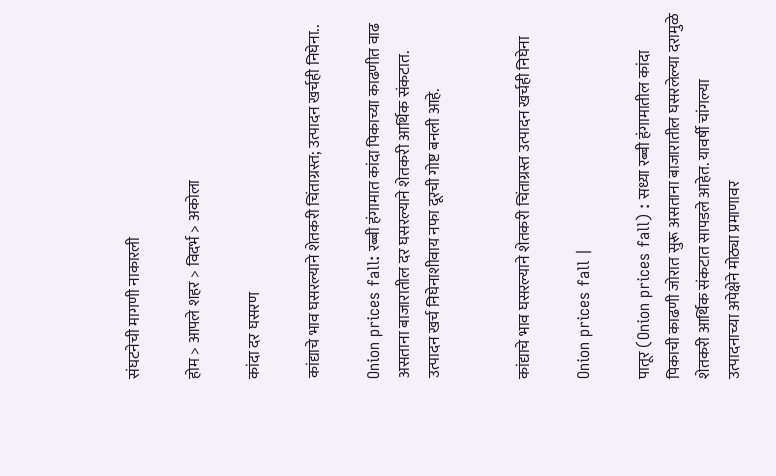संघटनेची मागणी नाकारली

होम > आपले शहर > विदर्भ > अकोला

कांदा दर घसरण

कांद्याचे भाव घसरल्याने शेतकरी चिंताग्रस्त; उत्पादन खर्चही निघेना..

Onion prices fall: रब्बी हंगामात कांदा पिकाच्या काढणीत वाढ असताना बाजारातील दर घसरल्याने शेतकरी आर्थिक संकटात. उत्पादन खर्च निघेनाशीवाय नफा दूरची गोष्ट बनली आहे.


कांद्याचे भाव घसरल्याने शेतकरी चिंताग्रस्त उत्पादन खर्चही निघेना

Onion prices fall |

पातूर (Onion prices fall) : सध्या रब्बी हंगामातील कांदा पिकाची काढणी जोरात सुरू असताना बाजारातील घसरलेल्या दरामुळे शेतकरी आर्थिक संकटात सापडले आहेत. यावर्षी चांगल्या उत्पादनाच्या अपेक्षेने मोठ्या प्रमाणावर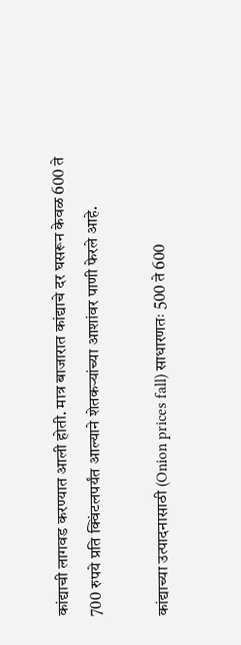कांद्याची लागवड करण्यात आली होती. मात्र बाजारात कांद्याचे दर घसरून केवळ 600 ते 700 रुपये प्रति क्विंटलपर्यंत आल्याने शेतकऱ्यांच्या आशांवर पाणी फेरले आहे.

कांद्याच्या उत्पादनासाठी (Onion prices fall) साधारणतः 500 ते 600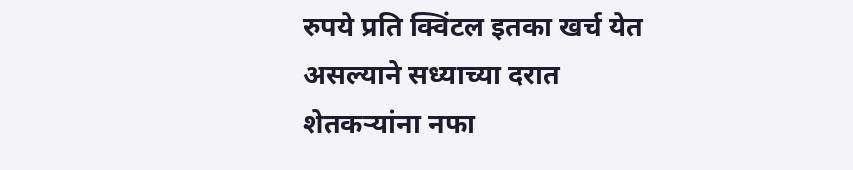रुपये प्रति क्विंटल इतका खर्च येत असल्याने सध्याच्या दरात शेतकऱ्यांना नफा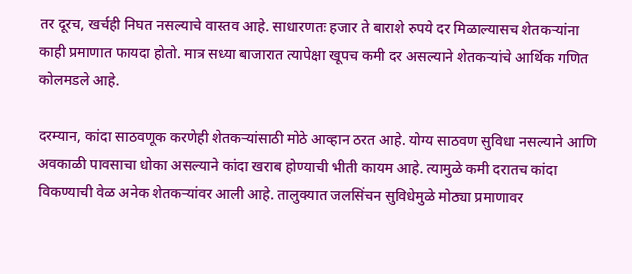तर दूरच, खर्चही निघत नसल्याचे वास्तव आहे. साधारणतः हजार ते बाराशे रुपये दर मिळाल्यासच शेतकऱ्यांना काही प्रमाणात फायदा होतो. मात्र सध्या बाजारात त्यापेक्षा खूपच कमी दर असल्याने शेतकऱ्यांचे आर्थिक गणित कोलमडले आहे.

दरम्यान, कांदा साठवणूक करणेही शेतकऱ्यांसाठी मोठे आव्हान ठरत आहे. योग्य साठवण सुविधा नसल्याने आणि अवकाळी पावसाचा धोका असल्याने कांदा खराब होण्याची भीती कायम आहे. त्यामुळे कमी दरातच कांदा विकण्याची वेळ अनेक शेतकऱ्यांवर आली आहे. तालुक्यात जलसिंचन सुविधेमुळे मोठ्या प्रमाणावर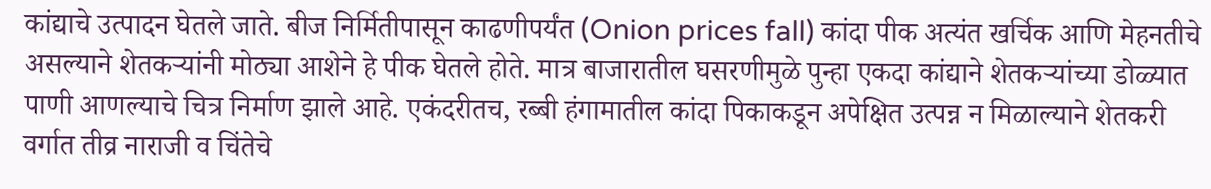कांद्याचे उत्पादन घेतले जाते. बीज निर्मितीपासून काढणीपर्यंत (Onion prices fall) कांदा पीक अत्यंत खर्चिक आणि मेहनतीचे असल्याने शेतकऱ्यांनी मोठ्या आशेने हे पीक घेतले होते. मात्र बाजारातील घसरणीमुळे पुन्हा एकदा कांद्याने शेतकऱ्यांच्या डोळ्यात पाणी आणल्याचे चित्र निर्माण झाले आहे. एकंदरीतच, रब्बी हंगामातील कांदा पिकाकडून अपेक्षित उत्पन्न न मिळाल्याने शेतकरी वर्गात तीव्र नाराजी व चिंतेचे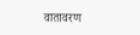वातावरण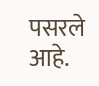पसरले आहे.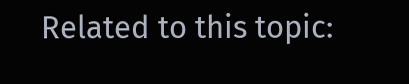Related to this topic: